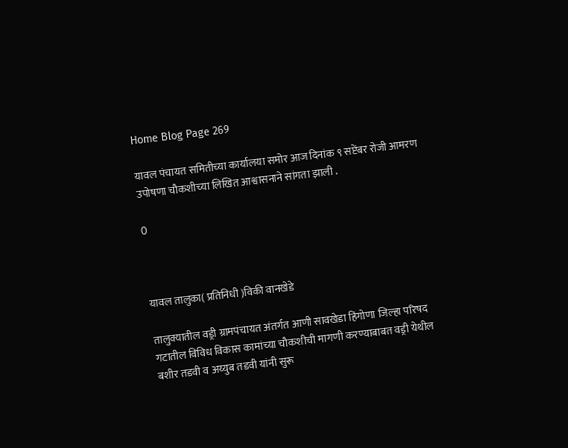Home Blog Page 269

यावल पंचायत समितीच्या कार्यालया समोर आज दिनांक ९ सप्टेंबर रोजी आमरण उपोषणा चौकशीच्या लिखित आश्वासनाने सांगता झाली .

0



यावल तालुका( प्रतिनिधी )विकी वानखेडे

तालुक्यातील वड्री ग्रामपंचायत अंतर्गत आणी सावखेडा हिंगोणा जिल्हा परिषद गटातील विविध विकास कामांच्या चौकशीची मागणी करण्याबाबत वड्री येथील बशीर तडवी व अय्युब तडवी यांनी सुरू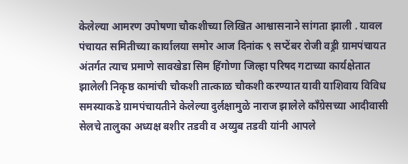केलेल्या आमरण उपोषणा चौकशीच्या लिखित आश्वासनाने सांगता झाली . यावल पंचायत समितीच्या कार्यालया समोर आज दिनांक ९ सप्टेंबर रोजी वड्री ग्रामपंचायत अंतर्गत त्याच प्रमाणे सावखेडा सिम हिंगोणा जिल्हा परिषद गटाच्या कार्यक्षेतात झालेली निकृष्ठ कामांची चौकशी तात्काळ चौकशी करण्यात यावी याशिवाय विविध समस्याकडे ग्रामपंचायतीने केलेल्या दुर्लक्षामुळे नाराज झालेले कॉंग्रेसच्या आदीवासी सेलचे तालुका अध्यक्ष बशीर तडवी व अय्युब तडवी यांनी आपले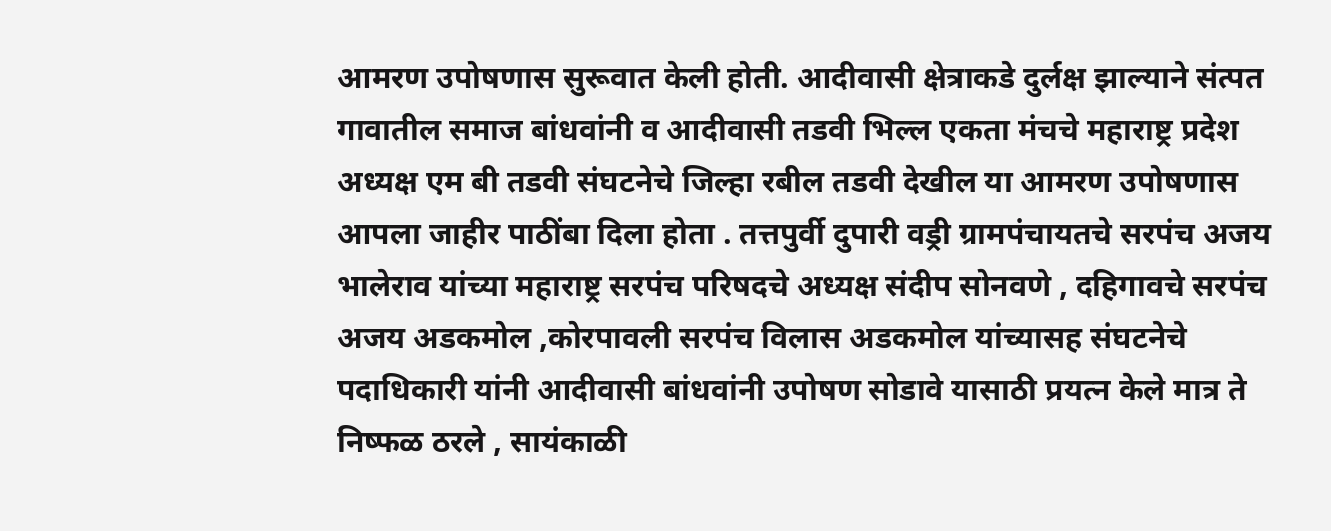आमरण उपोषणास सुरूवात केली होती. आदीवासी क्षेत्राकडे दुर्लक्ष झाल्याने संत्पत गावातील समाज बांधवांनी व आदीवासी तडवी भिल्ल एकता मंचचे महाराष्ट्र प्रदेश अध्यक्ष एम बी तडवी संघटनेचे जिल्हा रबील तडवी देखील या आमरण उपोषणास आपला जाहीर पाठींबा दिला होता . तत्तपुर्वी दुपारी वड्री ग्रामपंचायतचे सरपंच अजय भालेराव यांच्या महाराष्ट्र सरपंच परिषदचे अध्यक्ष संदीप सोनवणे , दहिगावचे सरपंच अजय अडकमोल ,कोरपावली सरपंच विलास अडकमोल यांच्यासह संघटनेचे पदाधिकारी यांनी आदीवासी बांधवांनी उपोषण सोडावे यासाठी प्रयत्न केले मात्र ते निष्फळ ठरले , सायंकाळी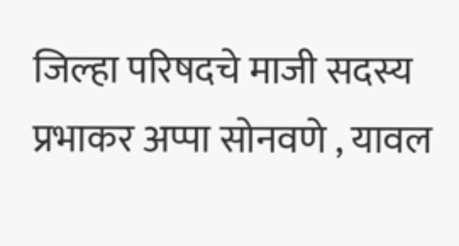जिल्हा परिषदचे माजी सदस्य प्रभाकर अप्पा सोनवणे , यावल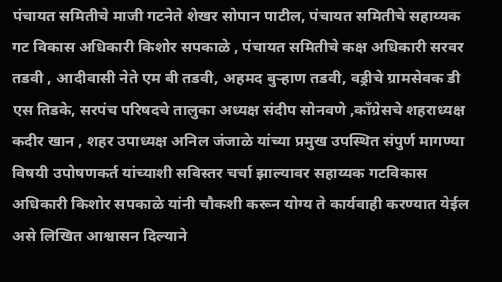पंचायत समितीचे माजी गटनेते शेखर सोपान पाटील, पंचायत समितीचे सहाय्यक गट विकास अधिकारी किशोर सपकाळे , पंचायत समितीचे कक्ष अधिकारी सरवर तडवी , आदीवासी नेते एम बी तडवी, अहमद बुऱ्हाण तडवी, वड्रीचे ग्रामसेवक डी एस तिडके, सरपंच परिषदचे तालुका अध्यक्ष संदीप सोनवणे ,काँग्रेसचे शहराध्यक्ष कदीर खान , शहर उपाध्यक्ष अनिल जंजाळे यांच्या प्रमुख उपस्थित संपुर्ण मागण्या विषयी उपोषणकर्त यांच्याशी सविस्तर चर्चा झाल्यावर सहाय्यक गटविकास अधिकारी किशोर सपकाळे यांनी चौकशी करून योग्य ते कार्यवाही करण्यात येईल असे लिखित आश्वासन दिल्याने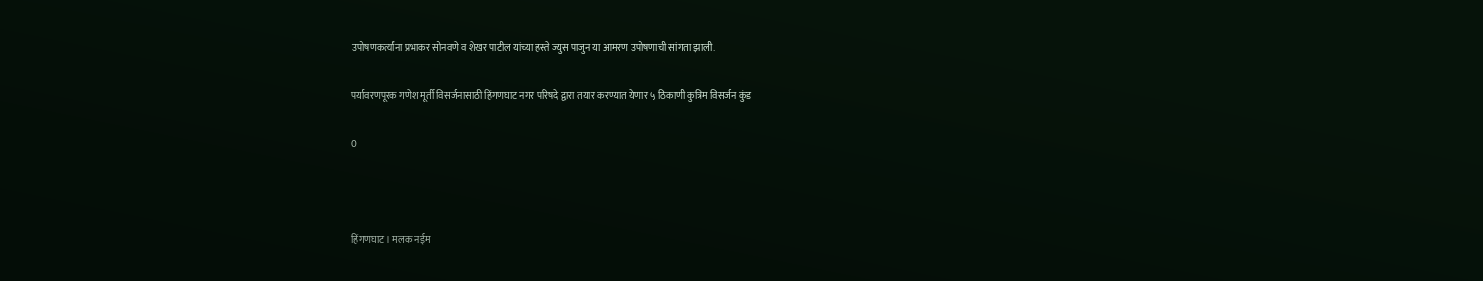उपोषणकर्त्यांना प्रभाकर सोनवणे व शेखर पाटील यांच्या हस्ते ज्युस पाजुन या आमरण उपोषणाची सांगता झाली.

पर्यावरणपूरक गणेश मूर्ती विसर्जनासाठी हिंगणघाट नगर परिषदे द्वारा तयार करण्यात येणार ५ ठिकाणी कुत्रिम विसर्जन कुंड

0



हिंगणघाट। मलक नईम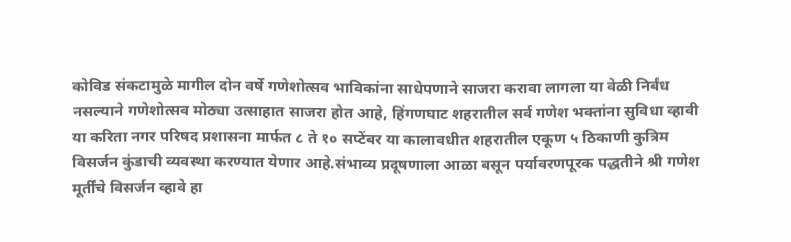कोविड संकटामुळे मागील दोन वर्षे गणेशोत्सव भाविकांना साधेपणाने साजरा करावा लागला या वेळी निर्बंध नसल्याने गणेशोत्सव मोठ्या उत्साहात साजरा होत आहे, हिंगणघाट शहरातील सर्व गणेश भक्तांना सुविधा व्हावी या करिता नगर परिषद प्रशासना मार्फत ८ ते १० सप्टेंबर या कालावधीत शहरातील एकूण ५ ठिकाणी कुत्रिम विसर्जन कुंडाची व्यवस्था करण्यात येणार आहे.संभाव्य प्रदूषणाला आळा बसून पर्यावरणपूरक पद्धतीने श्री गणेश मूर्तींचे विसर्जन व्हावे हा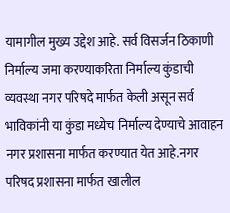यामागील मुख्य उद्देश आहे. सर्व विसर्जन ठिकाणी निर्माल्य जमा करण्याकरिता निर्माल्य कुंडाची व्यवस्था नगर परिषदे मार्फत केली असून सर्व भाविकांनी या कुंडा मध्येच निर्माल्य देण्याचे आवाहन नगर प्रशासना मार्फत करण्यात येत आहे.नगर परिषद प्रशासना मार्फत खालील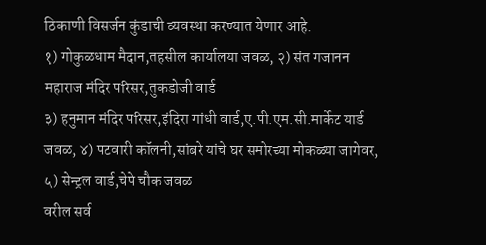ठिकाणी विसर्जन कुंडाची व्यवस्था करण्यात येणार आहे.
१) गोकुळधाम मैदान,तहसील कार्यालया जवळ, २) संत गजानन महाराज मंदिर परिसर,तुकडोजी वार्ड
३) हनुमान मंदिर परिसर,इंदिरा गांधी वार्ड,ए.पी.एम.सी.मार्केट यार्ड जवळ, ४) पटवारी कॉलनी,सांबरे यांचे घर समोरच्या मोकळ्या जागेवर, ५) सेन्ट्रल वार्ड,चेपे चौक जवळ
वरील सर्व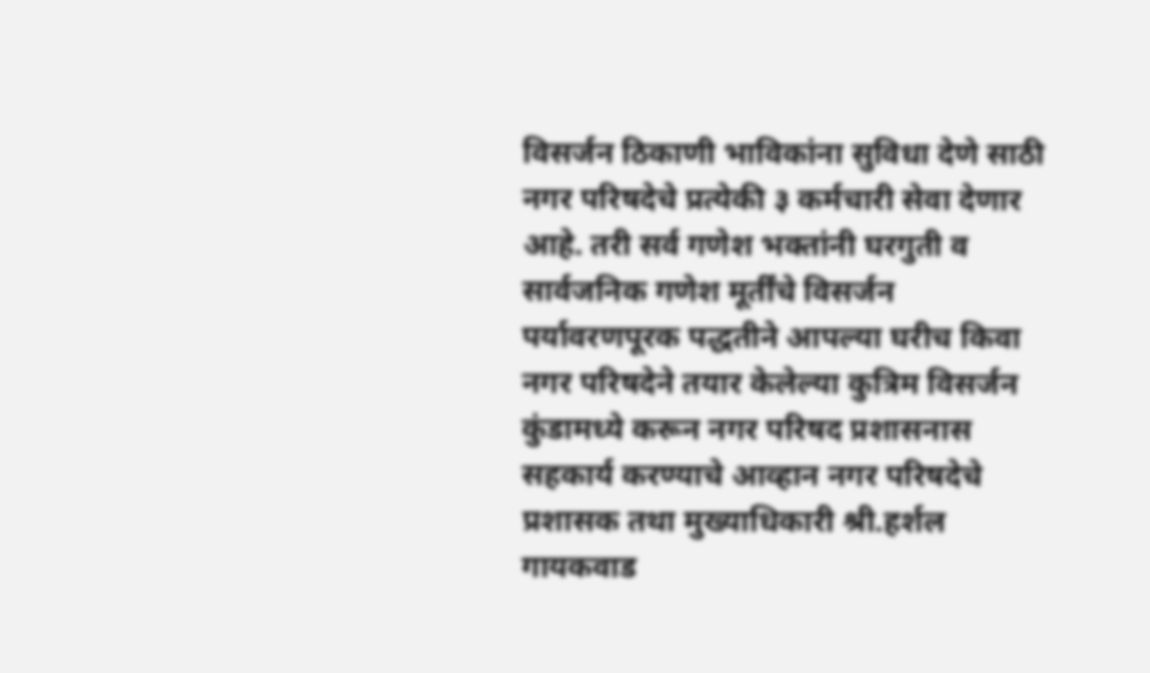विसर्जन ठिकाणी भाविकांना सुविधा देणे साठी नगर परिषदेचे प्रत्येकी ३ कर्मचारी सेवा देणार आहे. तरी सर्व गणेश भक्तांनी घरगुती व सार्वजनिक गणेश मूर्तींचे विसर्जन पर्यावरणपूरक पद्धतीने आपल्या घरीच किवा नगर परिषदेने तयार केलेल्या कुत्रिम विसर्जन कुंडामध्ये करून नगर परिषद प्रशासनास सहकार्य करण्याचे आव्हान नगर परिषदेचे प्रशासक तथा मुख्याधिकारी श्री.हर्शल गायकवाड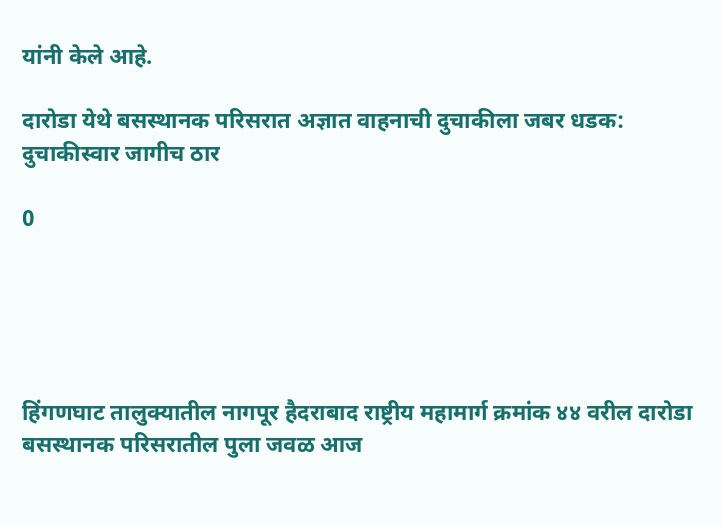यांनी केले आहे.

दारोडा येथे बसस्थानक परिसरात अज्ञात वाहनाची दुचाकीला जबर धडक: दुचाकीस्वार जागीच ठार

0





हिंगणघाट तालुक्यातील नागपूर हैदराबाद राष्ट्रीय महामार्ग क्रमांक ४४ वरील दारोडा बसस्थानक परिसरातील पुला जवळ आज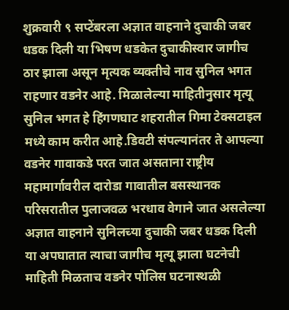शुक्रवारी ९ सप्टेंबरला अज्ञात वाहनाने दुचाकी जबर धडक दिली या भिषण धडकेत दुचाकीस्वार जागीच ठार झाला असून मृत्यक व्यक्तीचे नाव सुनिल भगत राहणार वडनेर आहे. मिळालेल्या माहितीनुसार मृत्यू सुनिल भगत हे हिंगणघाट शहरातील गिमा टेक्सटाइल मध्ये काम करीत आहे.डिवटी संपल्यानंतर ते आपल्या वडनेर गावाकडे परत जात असताना राष्ट्रीय महामार्गावरील दारोडा गावातील बसस्थानक परिसरातील पुलाजवळ भरधाव वेगाने जात असलेल्या अज्ञात वाहनाने सुनिलच्या दुचाकी जबर धडक दिली या अपघातात त्याचा जागीच मृत्यू झाला घटनेची माहिती मिळताच वडनेर पोलिस घटनास्थळी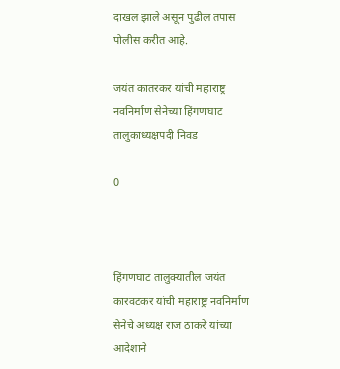दाखल झाले असून पुढील तपास पोलीस करीत आहे.

जयंत कातरकर यांची महाराष्ट्र नवनिर्माण सेनेच्या हिंगणघाट तालुकाध्यक्षपदी निवड

0



हिंगणघाट तालुक्यातील जयंत कारवटकर यांची महाराष्ट्र नवनिर्माण सेनेचे अध्यक्ष राज ठाकरे यांच्या आदेशाने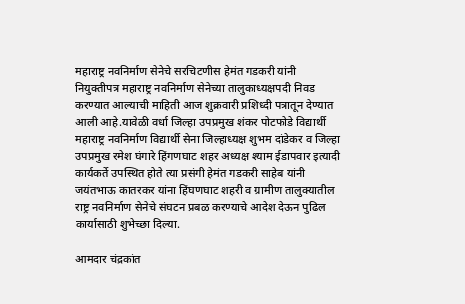महाराष्ट्र नवनिर्माण सेनेचे सरचिटणीस हेमंत गडकरी यांनी नियुक्तीपत्र महाराष्ट्र नवनिर्माण सेनेच्या तालुकाध्यक्षपदी निवड करण्यात आल्याची माहिती आज शुक्रवारी प्रशिध्दी पत्रातून देण्यात आली आहे.यावेळी वर्धा जिल्हा उपप्रमुख शंकर पोटफोडे विद्यार्थी महाराष्ट्र नवनिर्माण विद्यार्थी सेना जिल्हाध्यक्ष शुभम दांडेकर व जिल्हा उपप्रमुख रमेश घंगारे हिंगणघाट शहर अध्यक्ष श्याम ईडापवार इत्यादी कार्यकर्ते उपस्थित होते त्या प्रसंगी हेमंत गडकरी साहेब यांनी जयंतभाऊ कातरकर यांना हिंघणघाट शहरी व ग्रामीण तालुक्यातील राष्ट्र नवनिर्माण सेनेचे संघटन प्रबळ करण्याचे आदेश देऊन पुढिल कार्यासाठी शुभेच्छा दिल्या.

आमदार चंद्रकांत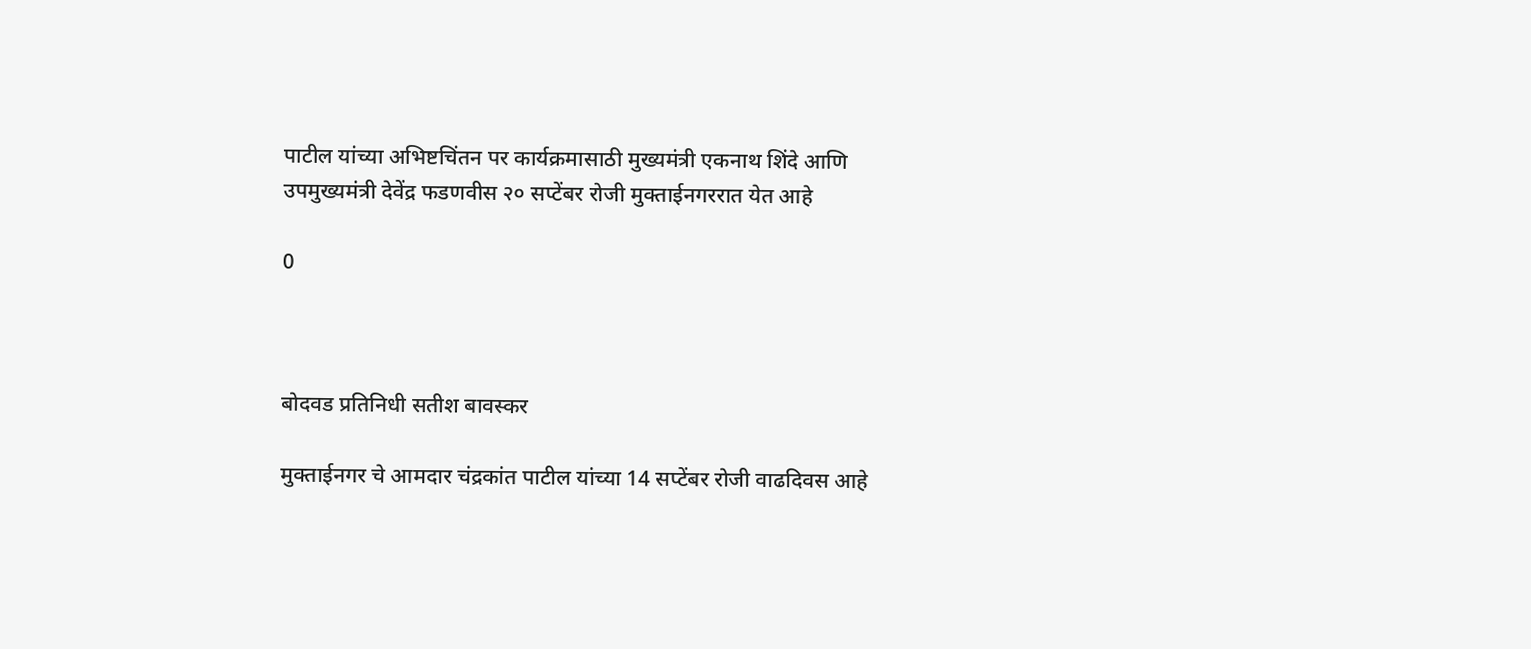पाटील यांच्या अभिष्टचिंतन पर कार्यक्रमासाठी मुख्यमंत्री एकनाथ शिंदे आणि उपमुख्यमंत्री देवेंद्र फडणवीस २० सप्टेंबर रोजी मुक्ताईनगररात येत आहे

0



बोदवड प्रतिनिधी सतीश बावस्कर

मुक्ताईनगर चे आमदार चंद्रकांत पाटील यांच्या 14 सप्टेंबर रोजी वाढदिवस आहे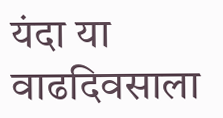यंदा या वाढदिवसाला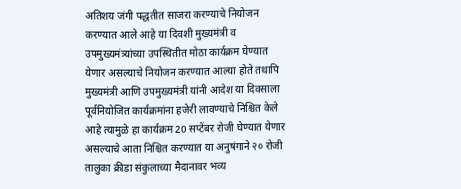अतिशय जंगी पद्धतीत साजरा करण्याचे नियोजन करण्यात आले आहे या दिवशी मुख्यमंत्री व उपमुख्यमंत्र्यांच्या उपस्थितीत मोठा कार्यक्रम घेण्यात येणार असल्याचे नियोजन करण्यात आल्या होते तथापि मुख्यमंत्री आणि उपमुख्यमंत्री यांनी आदेश या दिवसाला पूर्वनियोजित कार्यक्रमांना हजेरी लावण्याचे निश्चित केले आहे त्यामुळे हा कार्यक्रम 20 सप्टेंबर रोजी घेण्यात येणार असल्याचे आता निश्चित करण्यात या अनुषंगाने २० रोजी तालुका क्रीडा संकुलाच्या मैदानावर भव्य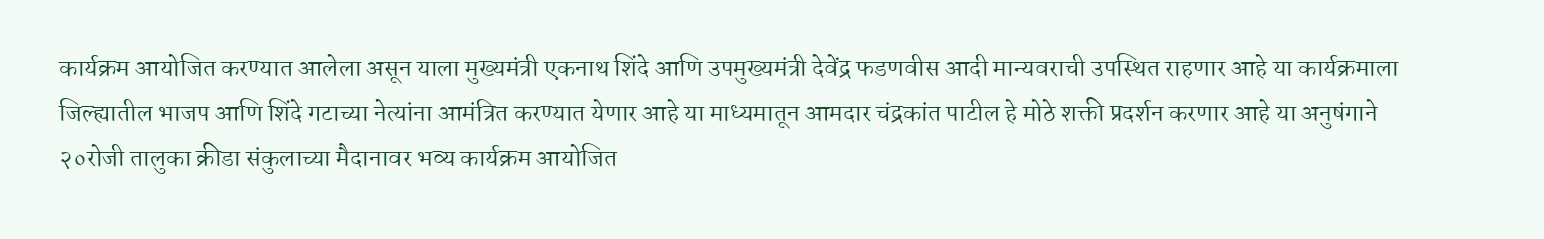कार्यक्रम आयोजित करण्यात आलेला असून याला मुख्यमंत्री एकनाथ शिंदे आणि उपमुख्यमंत्री देवेंद्र फडणवीस आदी मान्यवराची उपस्थित राहणार आहे या कार्यक्रमाला जिल्ह्यातील भाजप आणि शिंदे गटाच्या नेत्यांना आमंत्रित करण्यात येणार आहे या माध्यमातून आमदार चंद्रकांत पाटील हे मोठे शक्ती प्रदर्शन करणार आहे या अनुषंगाने २०रोजी तालुका क्रीडा संकुलाच्या मैदानावर भव्य कार्यक्रम आयोजित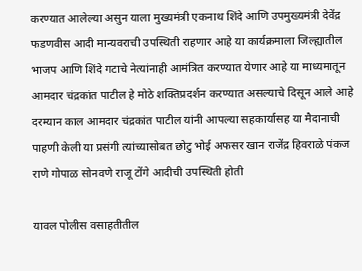करण्यात आलेल्या असुन याला मुख्यमंत्री एकनाथ शिंदे आणि उपमुख्यमंत्री देवेंद्र फडणवीस आदी मान्यवराची उपस्थिती राहणार आहे या कार्यक्रमाला जिल्ह्यातील भाजप आणि शिंदे गटाचे नेत्यांनाही आमंत्रित करण्यात येणार आहे या माध्यमातून आमदार चंद्रकांत पाटील हे मोठे शक्तिप्रदर्शन करण्यात असल्याचे दिसून आले आहे दरम्यान काल आमदार चंद्रकांत पाटील यांनी आपल्या सहकार्यासह या मैदानाची पाहणी केली या प्रसंगी त्यांच्यासोबत छोटु भोई अफसर खान राजेंद्र हिवराळे पंकज राणे गोपाळ सोनवणे राजू टोंगे आदीची उपस्थिती होती

यावल पोलीस वसाहतीतील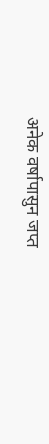अनेक वर्षापासुन जप्त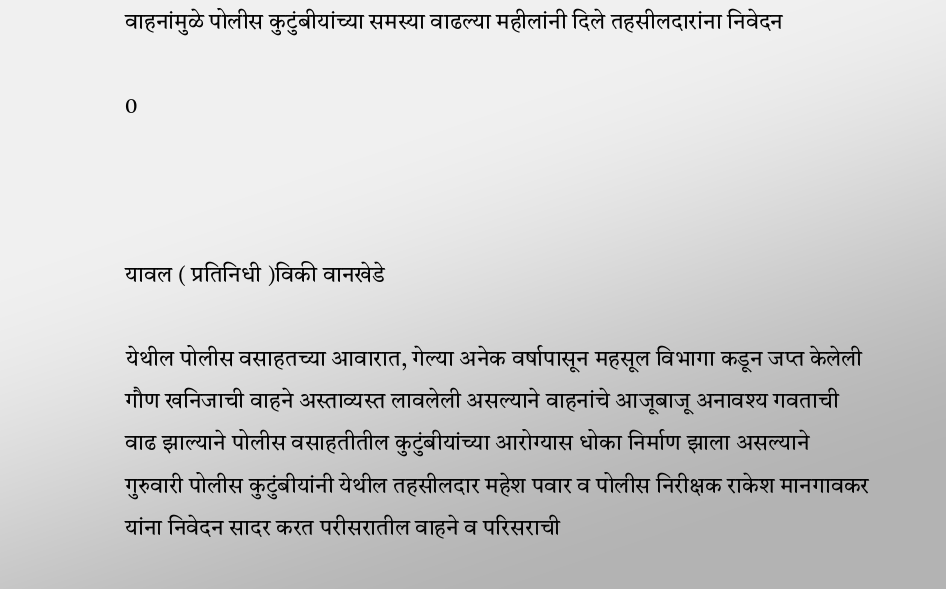वाहनांमुळे पोलीस कुटुंबीयांच्या समस्या वाढल्या महीलांनी दिले तहसीलदारांना निवेदन

0



यावल ( प्रतिनिधी )विकी वानखेडे

येथील पोलीस वसाहतच्या आवारात, गेल्या अनेक वर्षापासून महसूल विभागा कडून जप्त केलेली गौण खनिजाची वाहने अस्ताव्यस्त लावलेली असल्याने वाहनांचे आजूबाजू अनावश्य गवताची वाढ झाल्याने पोलीस वसाहतीतील कुटुंबीयांच्या आरोग्यास धोका निर्माण झाला असल्याने गुरुवारी पोलीस कुटुंबीयांनी येथील तहसीलदार महेश पवार व पोलीस निरीक्षक राकेश मानगावकर यांना निवेदन सादर करत परीसरातील वाहने व परिसराची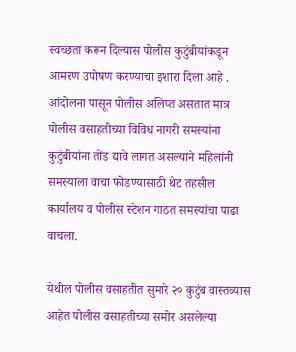स्वच्छता करून दिल्यास पोलीस कुटुंबीयांकडून आमरण उपोषण करण्याचा इशारा दिला आहे . आंदोलना पासून पोलीस अलिप्त असतात मात्र पोलीस वसाहतीच्या विविध नागरी समस्यांना कुटुंबीयांना तोंड द्यावे लागत असल्याने महिलांनी समस्याला वाचा फोडण्यासाठी थेट तहसील कार्यालय व पोलीस स्टेशन गाठत समस्यांचा पाढा वाचला.

येथील पोलीस वसाहतीत सुमारे २० कुटुंब वास्तव्यास आहेत पोलीस वसाहतीच्या समोर असलेल्या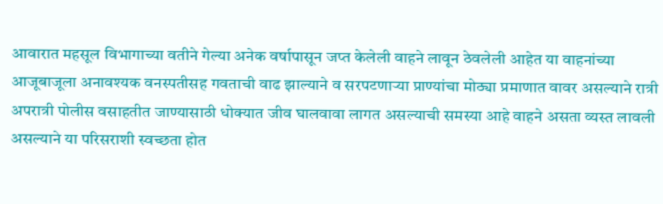आवारात महसूल विभागाच्या वतीने गेल्या अनेक वर्षापासून जप्त केलेली वाहने लावून ठेवलेली आहेत या वाहनांच्या आजूबाजूला अनावश्यक वनस्पतीसह गवताची वाढ झाल्याने व सरपटणाऱ्या प्राण्यांचा मोठ्या प्रमाणात वावर असल्याने रात्री अपरात्री पोलीस वसाहतीत जाण्यासाठी धोक्यात जीव घालवावा लागत असल्याची समस्या आहे वाहने असता व्यस्त लावली असल्याने या परिसराशी स्वच्छता होत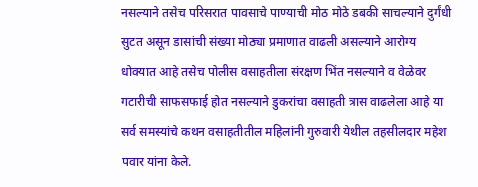नसल्याने तसेच परिसरात पावसाचे पाण्याची मोठ मोठे डबकी साचल्याने दुर्गंधी सुटत असून डासांची संख्या मोठ्या प्रमाणात वाढली असल्याने आरोग्य धोक्यात आहे तसेच पोलीस वसाहतीला संरक्षण भिंत नसल्याने व वेळेवर गटारीची साफसफाई होत नसल्याने डुकरांचा वसाहती त्रास वाढलेला आहे या सर्व समस्यांचे कथन वसाहतीतील महिलांनी गुरुवारी येथील तहसीलदार महेश पवार यांना केले.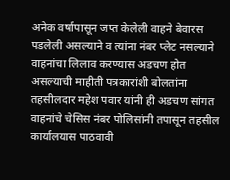अनेक वर्षापासून जप्त केलेली वाहने बेवारस पडलेली असल्याने व त्यांना नंबर प्लेट नसल्याने वाहनांचा लिलाव करण्यास अडचण होत असल्याची माहीती पत्रकारांशी बोलतांना तहसीलदार महेश पवार यांनी ही अडचण सांगत वाहनांचे चेसिस नंबर पोलिसांनी तपासून तहसील कार्यालयास पाठवावी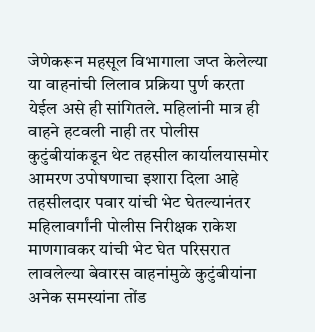जेणेकरून महसूल विभागाला जप्त केलेल्या या वाहनांची लिलाव प्रक्रिया पुर्ण करता येईल असे ही सांगितले. महिलांनी मात्र ही वाहने हटवली नाही तर पोलीस कुटुंबीयांकडून थेट तहसील कार्यालयासमोर आमरण उपोषणाचा इशारा दिला आहे तहसीलदार पवार यांची भेट घेतल्यानंतर महिलावर्गांनी पोलीस निरीक्षक राकेश माणगावकर यांची भेट घेत परिसरात लावलेल्या बेवारस वाहनांमुळे कुटुंबीयांना अनेक समस्यांना तोंड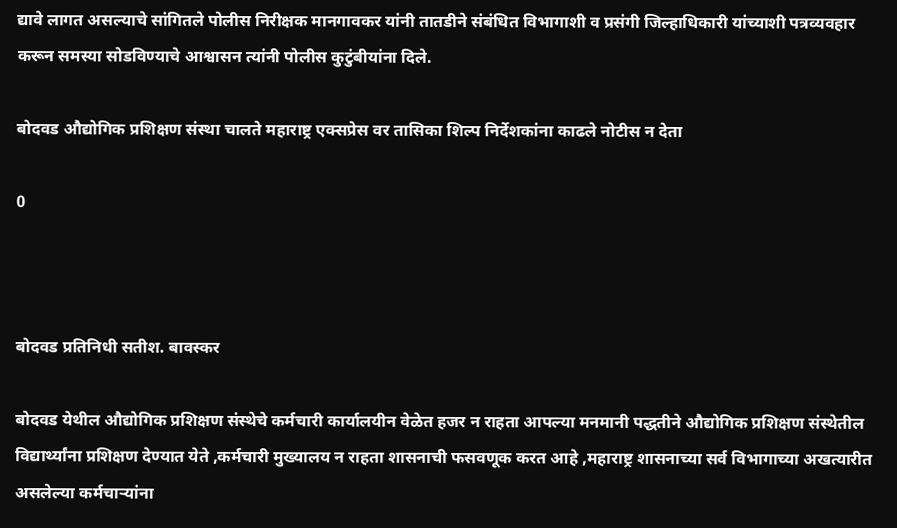द्यावे लागत असल्याचे सांगितले पोलीस निरीक्षक मानगावकर यांनी तातडीने संबंधित विभागाशी व प्रसंगी जिल्हाधिकारी यांच्याशी पत्रव्यवहार करून समस्या सोडविण्याचे आश्वासन त्यांनी पोलीस कुटुंबीयांना दिले.

बोदवड औद्योगिक प्रशिक्षण संस्था चालते महाराष्ट्र एक्सप्रेस वर तासिका शिल्प निर्देशकांना काढले नोटीस न देता

0



बोदवड प्रतिनिधी सतीश. बावस्कर

बोदवड येथील औद्योगिक प्रशिक्षण संस्थेचे कर्मचारी कार्यालयीन वेळेत हजर न राहता आपल्या मनमानी पद्धतीने औद्योगिक प्रशिक्षण संस्थेतील विद्यार्थ्यांना प्रशिक्षण देण्यात येते ,कर्मचारी मुख्यालय न राहता शासनाची फसवणूक करत आहे ,महाराष्ट्र शासनाच्या सर्व विभागाच्या अखत्यारीत असलेल्या कर्मचाऱ्यांना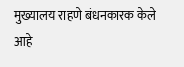मुख्यालय राहणे बंधनकारक केले आहे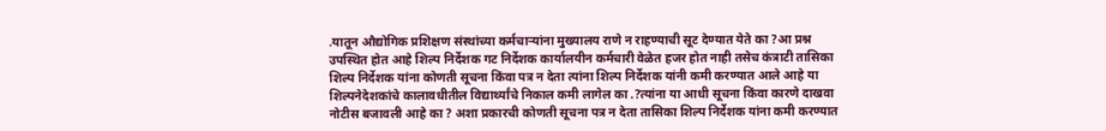.यातून औद्योगिक प्रशिक्षण संस्थांच्या कर्मचाऱ्यांना मुख्यालय राणे न राहण्याची सूट देण्यात येते का ?आ प्रश्न उपस्थित होत आहे शिल्प निर्देशक गट निर्देशक कार्यालयीन कर्मचारी वेळेत हजर होत नाही तसेच कंत्राटी तासिका शिल्प निर्देशक यांना कोणती सूचना किंवा पत्र न देता त्यांना शिल्प निर्देशक यांनी कमी करण्यात आले आहे या शिल्पनेदेशकांचे कालावधीतील विद्यार्थ्यांचे निकाल कमी लागेल का .?त्यांना या आधी सूचना किंवा कारणे दाखवा नोटीस बजावली आहे का ? अशा प्रकारची कोणती सूचना पत्र न देता तासिका शिल्प निर्देशक यांना कमी करण्यात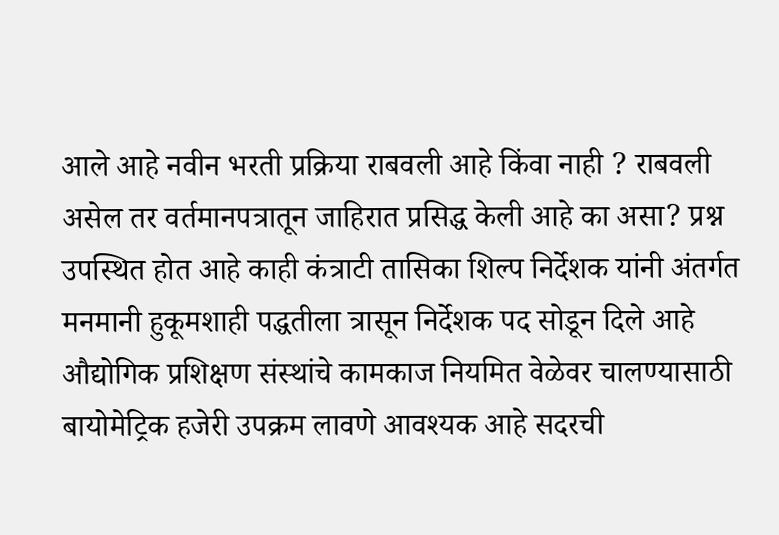आले आहे नवीन भरती प्रक्रिया राबवली आहे किंवा नाही ? राबवली असेल तर वर्तमानपत्रातून जाहिरात प्रसिद्ध केली आहे का असा? प्रश्न उपस्थित होत आहे काही कंत्राटी तासिका शिल्प निर्देशक यांनी अंतर्गत मनमानी हुकूमशाही पद्धतीला त्रासून निर्देशक पद सोडून दिले आहे औद्योगिक प्रशिक्षण संस्थांचे कामकाज नियमित वेळेवर चालण्यासाठी बायोमेट्रिक हजेरी उपक्रम लावणे आवश्यक आहे सदरची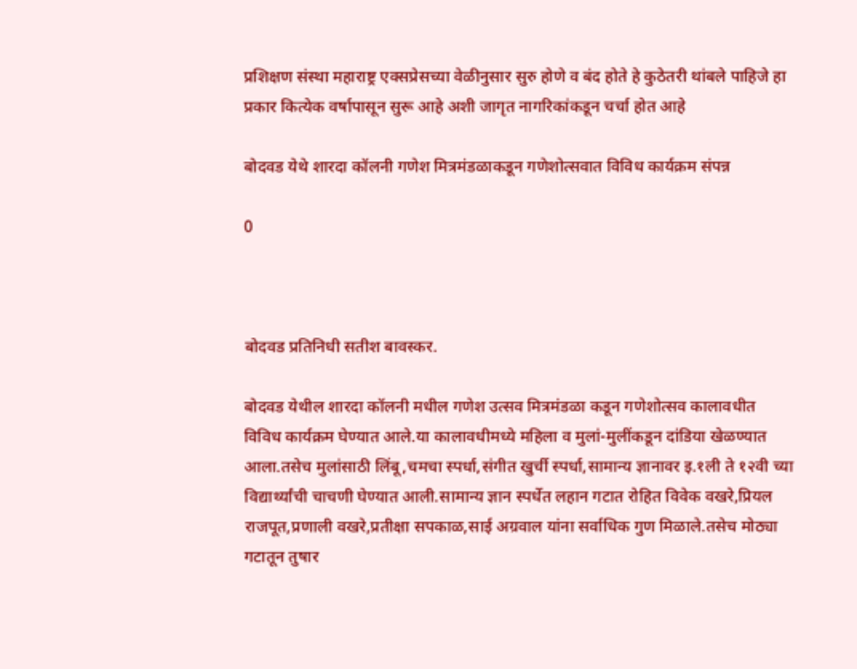प्रशिक्षण संस्था महाराष्ट्र एक्सप्रेसच्या वेळीनुसार सुरु होणे व बंद होते हे कुठेतरी थांबले पाहिजे हा प्रकार कित्येक वर्षापासून सुरू आहे अशी जागृत नागरिकांकडून चर्चा होत आहे

बोदवड येथे शारदा कॉलनी गणेश मित्रमंडळाकडून गणेशोत्सवात विविध कार्यक्रम संपन्न

0



बोदवड प्रतिनिधी सतीश बावस्कर.

बोदवड येथील शारदा कॉलनी मधील गणेश उत्सव मित्रमंडळा कडून गणेशोत्सव कालावधीत विविध कार्यक्रम घेण्यात आले.या कालावधीमध्ये महिला व मुलां-मुलींकडून दांडिया खेळण्यात आला.तसेच मुलांसाठी लिंबू,चमचा स्पर्धा,संगीत खुर्ची स्पर्धा,सामान्य ज्ञानावर इ.१ली ते १२वी च्या विद्यार्थ्यांची चाचणी घेण्यात आली.सामान्य ज्ञान स्पर्धेत लहान गटात रोहित विवेक वखरे,प्रियल राजपूत,प्रणाली वखरे,प्रतीक्षा सपकाळ,साई अग्रवाल यांना सर्वाधिक गुण मिळाले.तसेच मोठ्या गटातून तुषार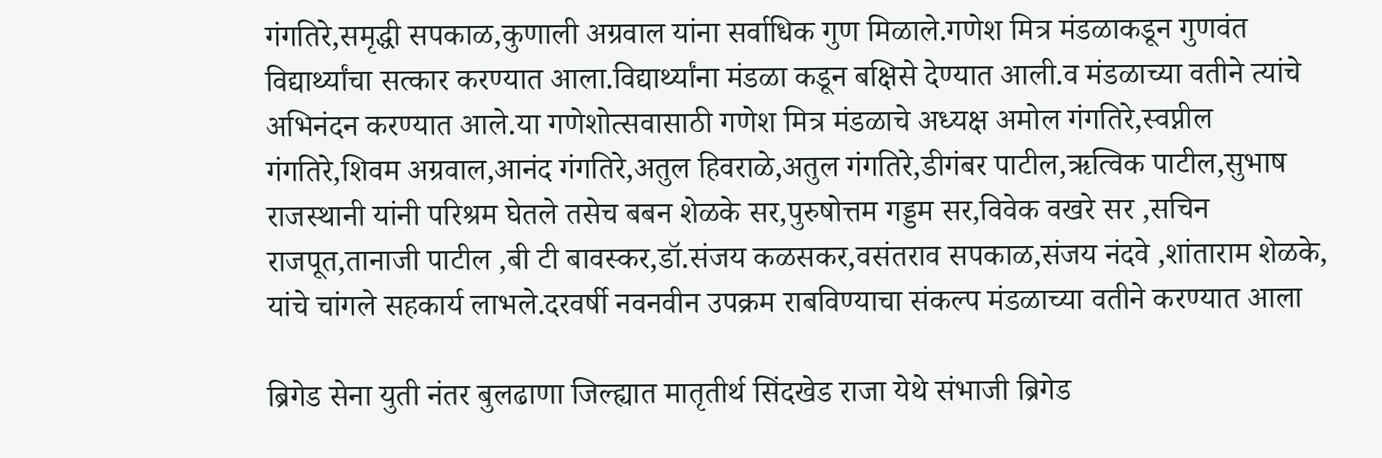गंगतिरे,समृद्धी सपकाळ,कुणाली अग्रवाल यांना सर्वाधिक गुण मिळाले.गणेश मित्र मंडळाकडून गुणवंत विद्यार्थ्यांचा सत्कार करण्यात आला.विद्यार्थ्यांना मंडळा कडून बक्षिसे देण्यात आली.व मंडळाच्या वतीने त्यांचे अभिनंदन करण्यात आले.या गणेशोत्सवासाठी गणेश मित्र मंडळाचे अध्यक्ष अमोल गंगतिरे,स्वप्नील गंगतिरे,शिवम अग्रवाल,आनंद गंगतिरे,अतुल हिवराळे,अतुल गंगतिरे,डीगंबर पाटील,ऋत्विक पाटील,सुभाष राजस्थानी यांनी परिश्रम घेतले तसेच बबन शेळके सर,पुरुषोत्तम गड्डम सर,विवेक वखरे सर ,सचिन राजपूत,तानाजी पाटील ,बी टी बावस्कर,डॉ.संजय कळसकर,वसंतराव सपकाळ,संजय नंदवे ,शांताराम शेळके, यांचे चांगले सहकार्य लाभले.दरवर्षी नवनवीन उपक्रम राबविण्याचा संकल्प मंडळाच्या वतीने करण्यात आला

ब्रिगेड सेना युती नंतर बुलढाणा जिल्ह्यात मातृतीर्थ सिंदखेड राजा येथे संभाजी ब्रिगेड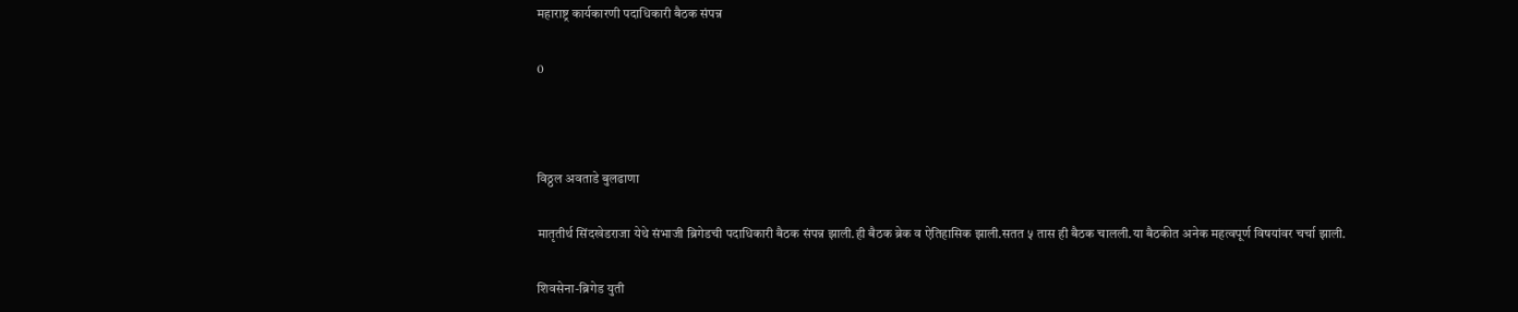महाराष्ट्र कार्यकारणी पदाधिकारी बैठक संपन्न

0



विठ्ठल अवताडे बुलढाणा

मातृतीर्थ सिंदखेडराजा येथे संभाजी ब्रिगेडची पदाधिकारी बैठक संपन्न झाली.ही बैठक ब्रेक व ऐतिहासिक झाली.सतत ५ तास ही बैठक चालली.या बैठकीत अनेक महत्वपूर्ण विषयांवर चर्चा झाली.

शिवसेना-ब्रिगेड युती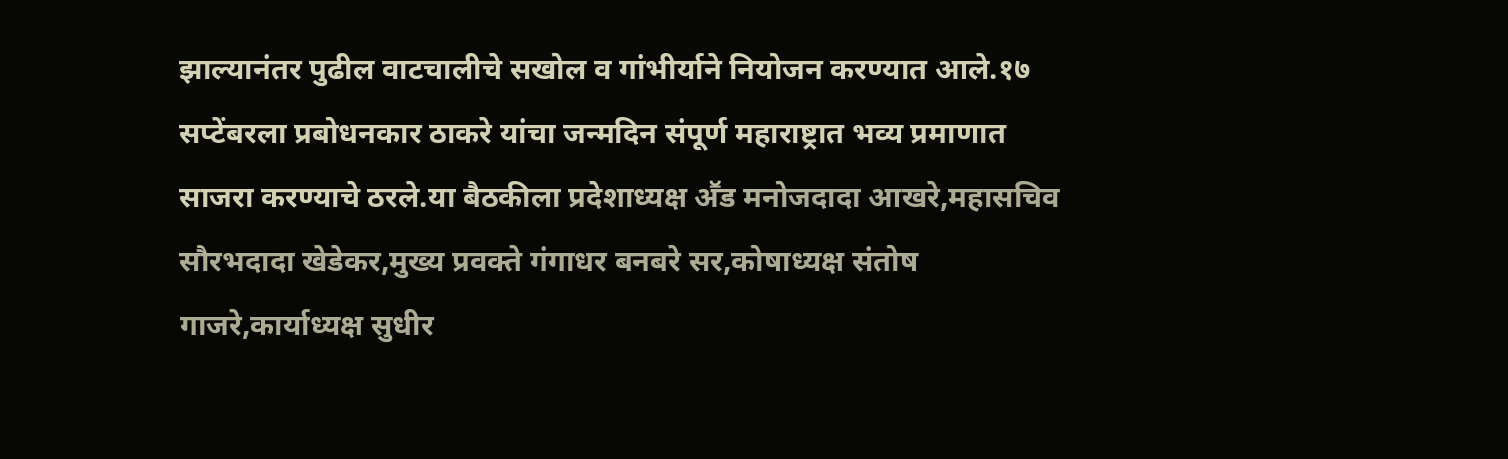झाल्यानंतर पुढील वाटचालीचे सखोल व गांभीर्याने नियोजन करण्यात आले.१७ सप्टेंबरला प्रबोधनकार ठाकरे यांचा जन्मदिन संपूर्ण महाराष्ट्रात भव्य प्रमाणात साजरा करण्याचे ठरले.या बैठकीला प्रदेशाध्यक्ष अॕड मनोजदादा आखरे,महासचिव सौरभदादा खेडेकर,मुख्य प्रवक्ते गंगाधर बनबरे सर,कोषाध्यक्ष संतोष गाजरे,कार्याध्यक्ष सुधीर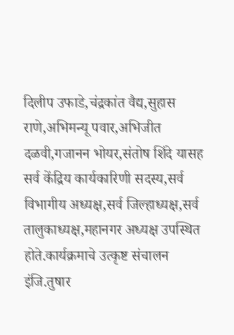दिलीप उफाडे,चंद्रकांत वैद्य,सुहास राणे,अभिमन्यू पवार,अभिजीत दळवी,गजानन भोयर,संतोष शिंदे यासह सर्व केंद्रिय कार्यकारिणी सदस्य,सर्व विभागीय अध्यक्ष,सर्व जिल्हाध्यक्ष,सर्व तालुकाध्यक्ष,महानगर अध्यक्ष उपस्थित होते.कार्यक्रमाचे उत्कृष्ट संचालन इंजि.तुषार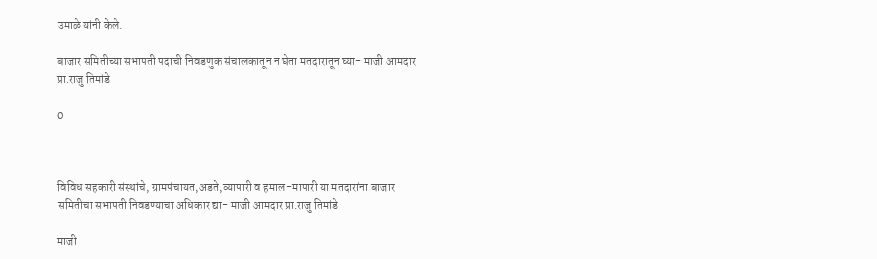उमाळे यांनी केले.

बाजार समितीच्या सभापती पदाची निवडणुक संचालकातून न घेता मतदारातून घ्या- माजी आमदार प्रा.राजु तिमांडे

0



विविध सहकारी संस्थांचे, ग्रामपंचायत,अडते,व्यापारी व हमाल-मापारी या मतदारांना बाजार समितीचा सभापती निवडण्याचा अधिकार द्या- माजी आमदार प्रा.राजु तिमांडे

माजी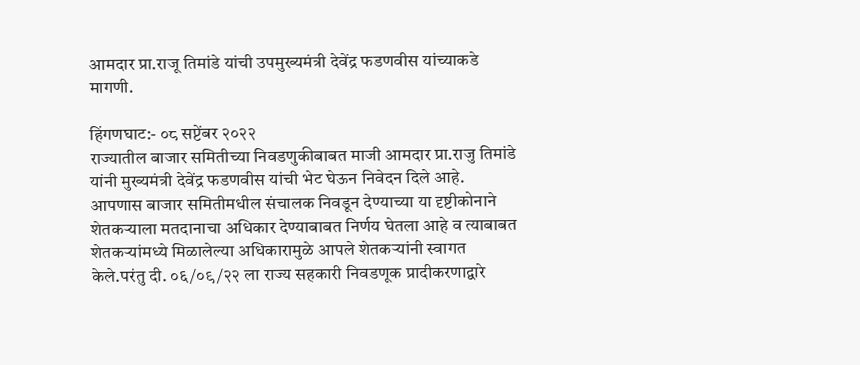आमदार प्रा.राजू तिमांडे यांची उपमुख्यमंत्री देवेंद्र फडणवीस यांच्याकडे मागणी.

हिंगणघाट:- ०८ सप्टेंबर २०२२
राज्यातील बाजार समितीच्या निवडणुकीबाबत माजी आमदार प्रा.राजु तिमांडे यांनी मुख्यमंत्री देवेंद्र फडणवीस यांची भेट घेऊन निवेदन दिले आहे.
आपणास बाजार समितीमधील संचालक निवडून देण्याच्या या दृष्टीकोनाने शेतकऱ्याला मतदानाचा अधिकार देण्याबाबत निर्णय घेतला आहे व त्याबाबत शेतकऱ्यांमध्ये मिळालेल्या अधिकारामुळे आपले शेतकऱ्यांनी स्वागत केले.परंतु दी. ०६/०९/२२ ला राज्य सहकारी निवडणूक प्रादीकरणाद्वारे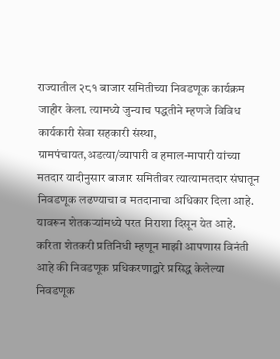राज्यातील २८१ बाजार समितीच्या निवडणूक कार्यक्रम जाहीर केला. त्यामध्ये जुन्याच पद्धतीने म्हणजे विविध कार्यकारी सेवा सहकारी संस्था, ग्रामपंचायत,अडत्या/व्यापारी व हमाल-मापारी यांच्या मतदार यादीनुसार बाजार समितीवर त्यात्यामतदार संघातून निवडणूक लढण्याचा व मतदानाचा अधिकार दिला आहे. यावरून शेतकऱ्यांमध्ये परत निराशा दिसून येत आहे.
करिता शेतकरी प्रतिनिधी म्हणून माझी आपणास विनंती आहे की निवडणूक प्रधिकरणाद्वारे प्रसिद्ध केलेल्या निवडणूक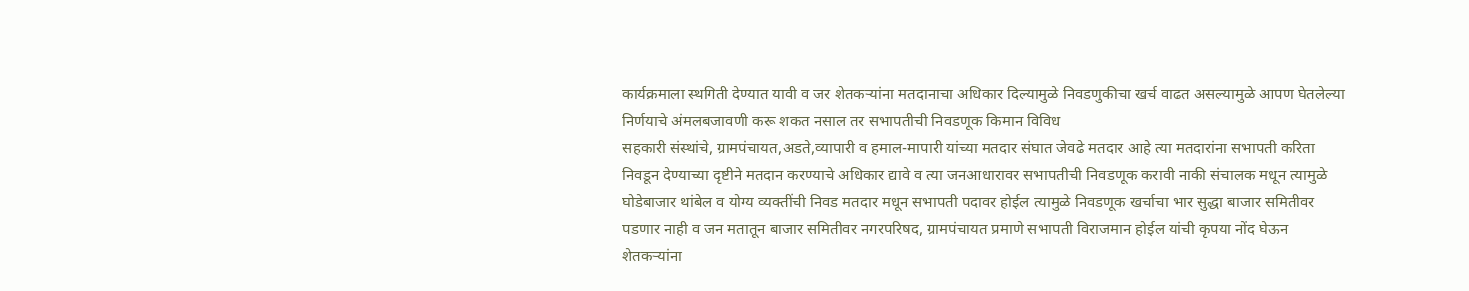कार्यक्रमाला स्थगिती देण्यात यावी व जर शेतकऱ्यांना मतदानाचा अधिकार दिल्यामुळे निवडणुकीचा खर्च वाढत असल्यामुळे आपण घेतलेल्या निर्णयाचे अंमलबजावणी करू शकत नसाल तर सभापतीची निवडणूक किमान विविध
सहकारी संस्थांचे, ग्रामपंचायत,अडते,व्यापारी व हमाल-मापारी यांच्या मतदार संघात जेवढे मतदार आहे त्या मतदारांना सभापती करिता निवडून देण्याच्या दृष्टीने मतदान करण्याचे अधिकार द्यावे व त्या जनआधारावर सभापतीची निवडणूक करावी नाकी संचालक मधून त्यामुळे घोडेबाजार थांबेल व योग्य व्यक्तींची निवड मतदार मधून सभापती पदावर होईल त्यामुळे निवडणूक खर्चाचा भार सुद्धा बाजार समितीवर पडणार नाही व जन मतातून बाजार समितीवर नगरपरिषद, ग्रामपंचायत प्रमाणे सभापती विराजमान होईल यांची कृपया नोंद घेऊन शेतकऱ्यांना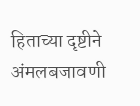हिताच्या दृष्टीने अंमलबजावणी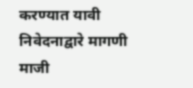करण्यात यावी निवेदनाद्वारे मागणी माजी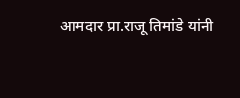आमदार प्रा.राजू तिमांडे यांनी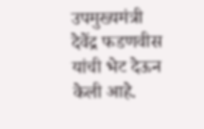उपमुख्यमंत्री देवेंद्र फडणवीस यांची भेट देऊन केली आहे.